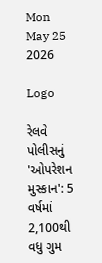Mon May 25 2026

Logo

રેલવે પોલીસનું 'ઓપરેશન મુસ્કાન': 5 વર્ષમાં 2,100થી વધુ ગુમ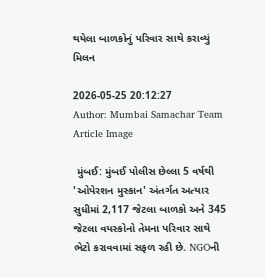થયેલા બાળકોનું પરિવાર સાથે કરાવ્યું મિલન

2026-05-25 20:12:27
Author: Mumbai Samachar Team
Article Image

 મુંબઈ: મુંબઈ પોલીસ છેલ્લા 5 વર્ષથી 'ઓપેરશન મુસ્કાન' અંતર્ગત અત્યાર સુધીમાં 2,117 જેટલા બાળકો અને 345 જેટલા વયસ્કોનો તેમના પરિવાર સાથે ભેટો કરાવવામાં સફળ રહી છે. NGOની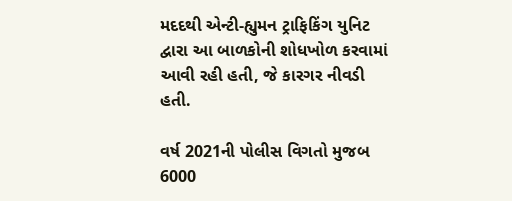મદદથી એન્ટી-હ્યુમન ટ્રાફિકિંગ યુનિટ દ્વારા આ બાળકોની શોધખોળ કરવામાં આવી રહી હતી, જે કારગર નીવડી હતી.

વર્ષ 2021ની પોલીસ વિગતો મુજબ 6000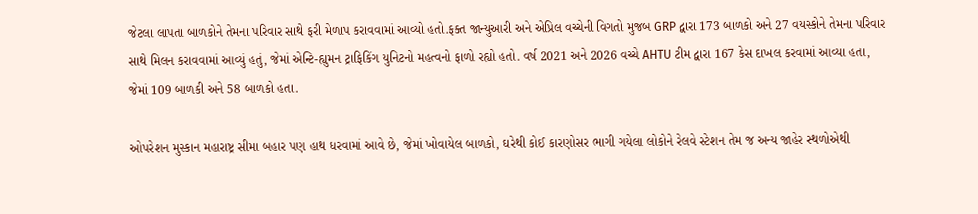જેટલા લાપતા બાળકોને તેમના પરિવાર સાથે ફરી મેળાપ કરાવવામાં આવ્યો હતો.ફક્ત જાન્યુઆરી અને એપ્રિલ વચ્ચેની વિગતો મુજબ GRP દ્વારા 173 બાળકો અને 27 વયસ્કોને તેમના પરિવાર સાથે મિલન કરાવવામાં આવ્યું હતું, જેમાં એન્ટિ-હ્યુમન ટ્રાફિકિંગ યુનિટનો મહત્વનો ફાળો રહ્યો હતો. વર્ષ 2021 અને 2026 વચ્ચે AHTU ટીમ દ્વારા 167 કેસ દાખલ કરવામાં આવ્યા હતા, જેમાં 109 બાળકી અને 58 બાળકો હતા.

ઓપરેશન મુસ્કાન મહારાષ્ટ્ર સીમા બહાર પણ હાથ ધરવામાં આવે છે, જેમાં ખોવાયેલ બાળકો, ઘરેથી કોઈ કારણોસર ભાગી ગયેલા લોકોને રેલવે સ્ટેશન તેમ જ અન્ય જાહેર સ્થળોએથી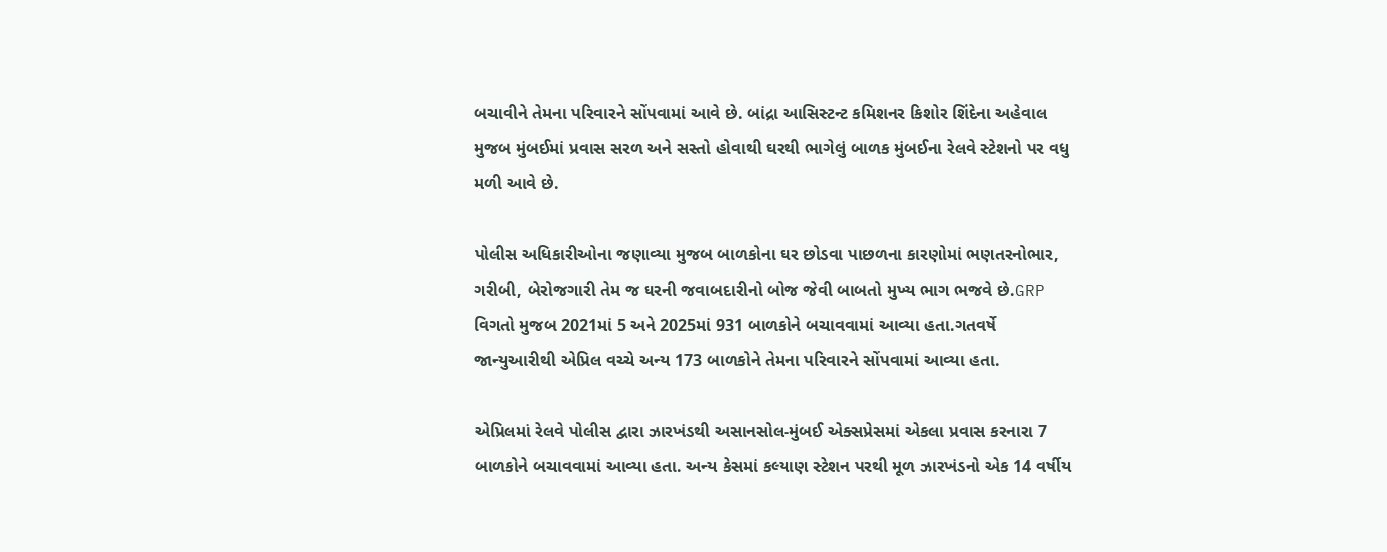બચાવીને તેમના પરિવારને સોંપવામાં આવે છે. બાંદ્રા આસિસ્ટન્ટ કમિશનર કિશોર શિંદેના અહેવાલ મુજબ મુંબઈમાં પ્રવાસ સરળ અને સસ્તો હોવાથી ઘરથી ભાગેલું બાળક મુંબઈના રેલવે સ્ટેશનો પર વધુ મળી આવે છે.

પોલીસ અધિકારીઓના જણાવ્યા મુજબ બાળકોના ઘર છોડવા પાછળના કારણોમાં ભણતરનોભાર, ગરીબી, બેરોજગારી તેમ જ ઘરની જવાબદારીનો બોજ જેવી બાબતો મુખ્ય ભાગ ભજવે છે.GRP વિગતો મુજબ 2021માં 5 અને 2025માં 931 બાળકોને બચાવવામાં આવ્યા હતા.ગતવર્ષે  જાન્યુઆરીથી એપ્રિલ વચ્ચે અન્ય 173 બાળકોને તેમના પરિવારને સોંપવામાં આવ્યા હતા.

એપ્રિલમાં રેલવે પોલીસ દ્વારા ઝારખંડથી અસાનસોલ-મુંબઈ એક્સપ્રેસમાં એકલા પ્રવાસ કરનારા 7 બાળકોને બચાવવામાં આવ્યા હતા. અન્ય કેસમાં કલ્યાણ સ્ટેશન પરથી મૂળ ઝારખંડનો એક 14 વર્ષીય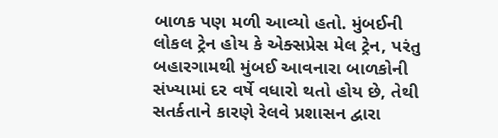બાળક પણ મળી આવ્યો હતો. મુંબઈની લોકલ ટ્રેન હોય કે એક્સપ્રેસ મેલ ટ્રેન, પરંતુ બહારગામથી મુંબઈ આવનારા બાળકોની સંખ્યામાં દર વર્ષે વધારો થતો હોય છે, તેથી સતર્કતાને કારણે રેલવે પ્રશાસન દ્વારા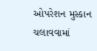ઓપરેશન મુસ્કાન ચલાવવામાં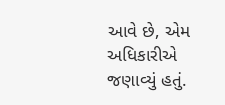આવે છે, એમ અધિકારીએ જણાવ્યું હતું.